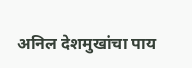अनिल देशमुखांचा पाय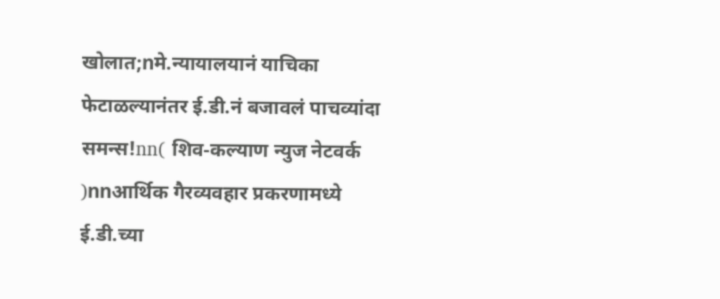खोलात;nमे.न्यायालयानं याचिका फेटाळल्यानंतर ई.डी.नं बजावलं पाचव्यांदा समन्स!nn( शिव-कल्याण न्युज नेटवर्क )nnआर्थिक गैरव्यवहार प्रकरणामध्ये ई.डी.च्या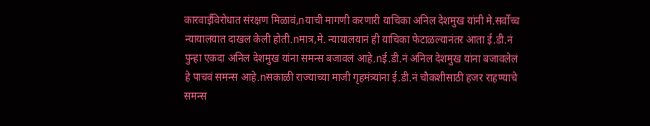कारवाईविरोधात संरक्षण मिळावं,nयाची मागणी करणारी याचिका अनिल देशमुख यांनी मे.सर्वोच्च न्यायालयात दाखल केली होती.nमात्र,मे. न्यायालयानं ही याचिका फेटाळल्यानंतर आता ई.डी.नं पुन्हा एकदा अनिल देशमुख यांना समन्स बजावलं आहे.nई.डी.नं अनिल देशमुख यांना बजावलेलं हे पाचवं समन्स आहे.nसकाळी राज्याच्या माजी गृहमंत्र्यांना ई.डी.नं चौकशीसाठी हजर राहण्याचे समन्स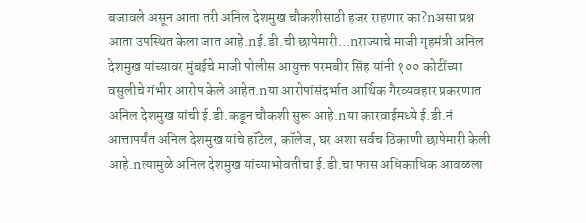बजावले असून आता तरी अनिल देशमुख चौकशीसाठी हजर राहणार का?nअसा प्रश्न आता उपस्थित केला जात आहे.nई.डी.ची छापेमारी…nराज्याचे माजी गृहमंत्री अनिल देशमुख यांच्यावर मुंबईचे माजी पोलीस आयुक्त परमबीर सिंह यांनी १०० कोटींच्या वसुलीचे गंभीर आरोप केले आहेत.nया आरोपांसंदर्भात आर्थिक गैरव्यवहार प्रकरणात अनिल देशमुख यांची ई.डी.कडून चौकशी सुरू आहे.nया कारवाईमध्ये ई.डी.नं आत्तापर्यंत अनिल देशमुख यांचे हॉटेल, कॉलेज, घर अशा सर्वच ठिकाणी छापेमारी केली आहे.nत्यामुळे अनिल देशमुख यांच्याभोवतीचा ई.डी.चा फास अधिकाधिक आवळला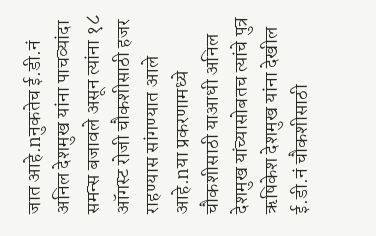जात आहे.nनुकतेच ई.डी.नं अनिल देशमुख यांना पाचव्यांदा समन्स बजावले असून त्यांना १८ ऑगस्ट रोजी चौकशीसाठी हजर राहण्यास सांगण्यात आले आहे.nया प्रकरणामध्ये चौकशीसाठी याआधी अनिल देशमुख यांच्यासोबतच त्यांचे पुत्र ऋषिकेश देशमुख यांना देखील ई.डी.नं चौकशीसाठी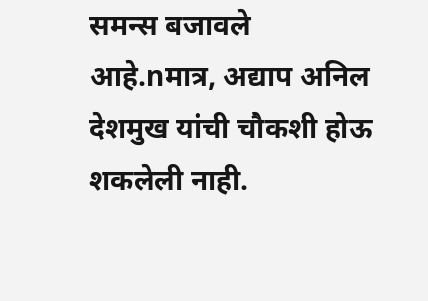समन्स बजावले आहे.nमात्र, अद्याप अनिल देशमुख यांची चौकशी होऊ शकलेली नाही.